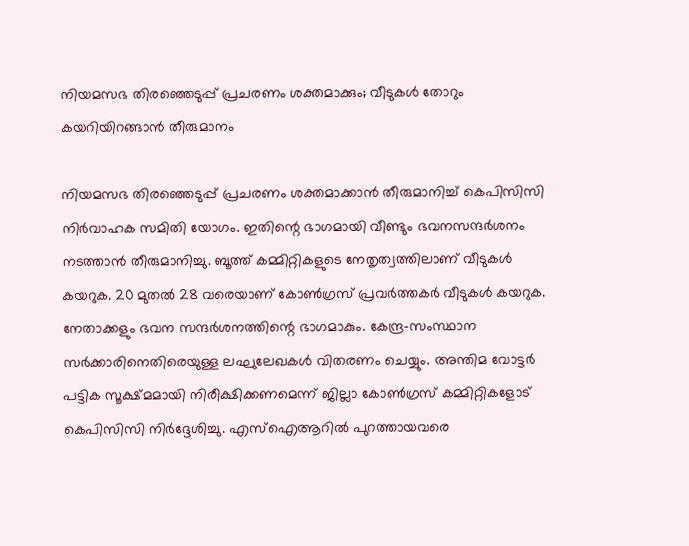നിയമസഭ തിരഞ്ഞെടുപ്പ് പ്രചരണം ശക്തമാക്കും; വീടുകൾ തോറും കയറിയിറങ്ങാൻ തീരുമാനം

നിയമസഭ തിരഞ്ഞെടുപ്പ് പ്രചരണം ശക്തമാക്കാന്‍ തീരുമാനിച്ച് കെപിസിസി നിര്‍വാഹക സമിതി യോഗം. ഇതിന്റെ ഭാഗമായി വീണ്ടും ഭവനസന്ദര്‍ശനം നടത്താന്‍ തീരുമാനിച്ചു. ബൂത്ത് കമ്മിറ്റികളുടെ നേതൃത്വത്തിലാണ് വീടുകള്‍ കയറുക. 20 മുതല്‍ 28 വരെയാണ് കോണ്‍ഗ്രസ് പ്രവര്‍ത്തകര്‍ വീടുകള്‍ കയറുക. നേതാക്കളും ഭവന സന്ദര്‍ശനത്തിന്റെ ഭാഗമാകും. കേന്ദ്ര-സംസ്ഥാന സര്‍ക്കാരിനെതിരെയുള്ള ലഘുലേഖകള്‍ വിതരണം ചെയ്യും. അന്തിമ വോട്ടര്‍ പട്ടിക സൂക്ഷ്മമായി നിരീക്ഷിക്കണമെന്ന് ജില്ലാ കോണ്‍ഗ്രസ് കമ്മിറ്റികളോട് കെപിസിസി നിര്‍ദ്ദേശിച്ചു. എസ്‌ഐആറില്‍ പുറത്തായവരെ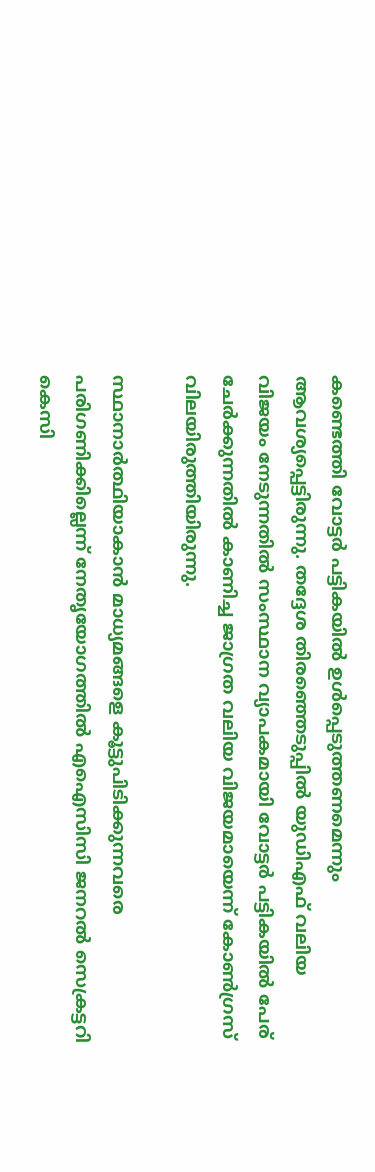കണ്ടെത്തി വോട്ടര്‍ പട്ടികയില്‍ ഉള്‍പ്പെടുത്തണമെന്നും ആവശ്യപ്പെട്ടിരുന്നു. തദ്ദേശ തിരഞ്ഞെടുപ്പില്‍ യുഡിഎഫ് വലിയ വിജയം നേടുന്നതില്‍ സംസ്ഥാന വ്യാപകമായി വോട്ടര്‍ പട്ടികയില്‍ പേര് ചേര്‍ക്കുന്നതില്‍ കാണിച്ച ജാഗ്രത വലിയ വിജയമായെന്ന് കോണ്‍ഗ്രസ് വിലയിരുത്തിയിരുന്നു.

സ്ഥാനാര്‍ത്ഥിയാകാന്‍ മാധ്യമങ്ങളെ കൂട്ടുപിടിക്കുന്നവരെ പരിഗണിക്കില്ലെന്ന് നേതൃയോഗത്തില്‍ എഐസിസി ജനറല്‍ സെക്രട്ടറി കെസി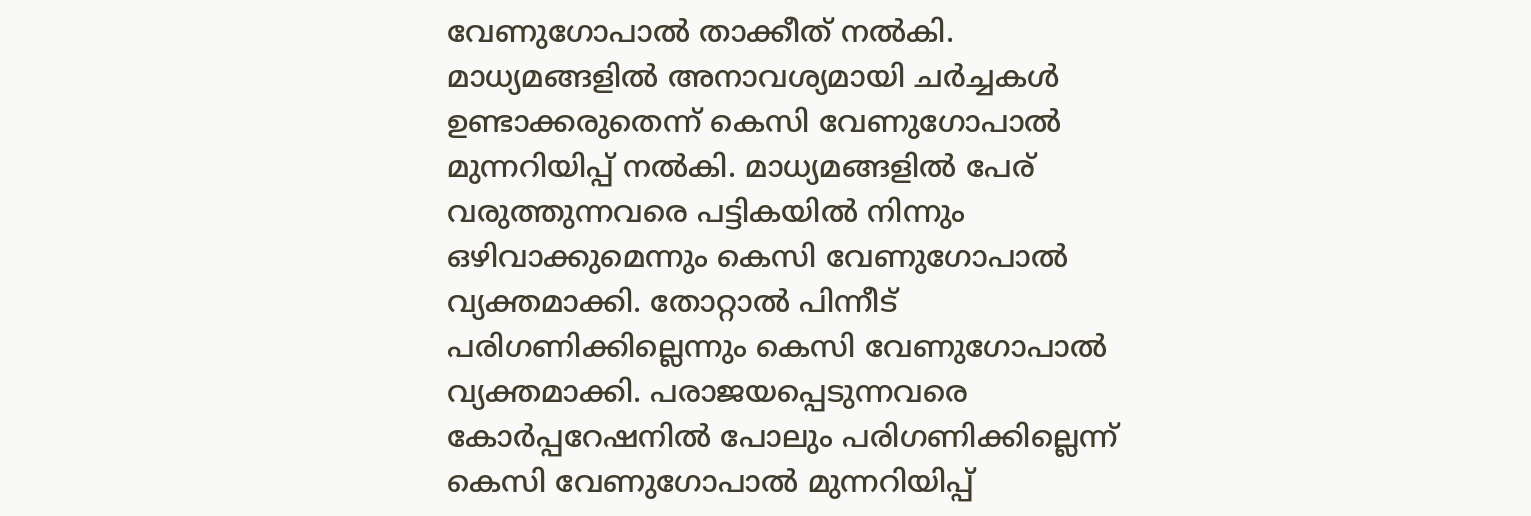വേണുഗോപാല്‍ താക്കീത് നല്‍കി. മാധ്യമങ്ങളില്‍ അനാവശ്യമായി ചര്‍ച്ചകള്‍ ഉണ്ടാക്കരുതെന്ന് കെസി വേണുഗോപാല്‍ മുന്നറിയിപ്പ് നല്‍കി. മാധ്യമങ്ങളില്‍ പേര് വരുത്തുന്നവരെ പട്ടികയില്‍ നിന്നും ഒഴിവാക്കുമെന്നും കെസി വേണുഗോപാല്‍ വ്യക്തമാക്കി. തോറ്റാല്‍ പിന്നീട് പരിഗണിക്കില്ലെന്നും കെസി വേണുഗോപാല്‍ വ്യക്തമാക്കി. പരാജയപ്പെടുന്നവരെ കോര്‍പ്പറേഷനില്‍ പോലും പരിഗണിക്കില്ലെന്ന് കെസി വേണുഗോപാല്‍ മുന്നറിയിപ്പ്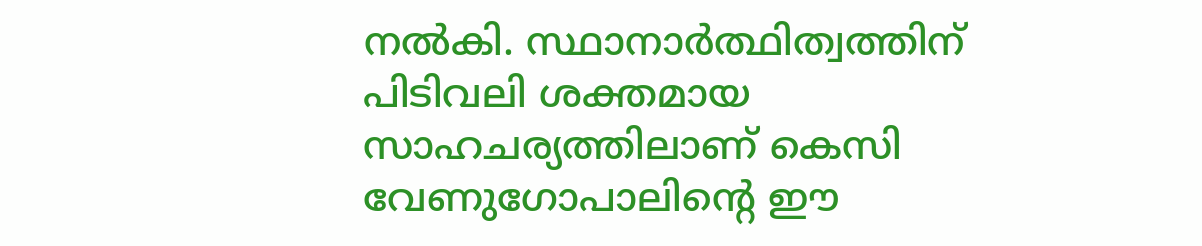നല്‍കി. സ്ഥാനാര്‍ത്ഥിത്വത്തിന് പിടിവലി ശക്തമായ സാഹചര്യത്തിലാണ് കെസി വേണുഗോപാലിന്റെ ഈ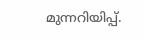മുന്നറിയിപ്പ്.